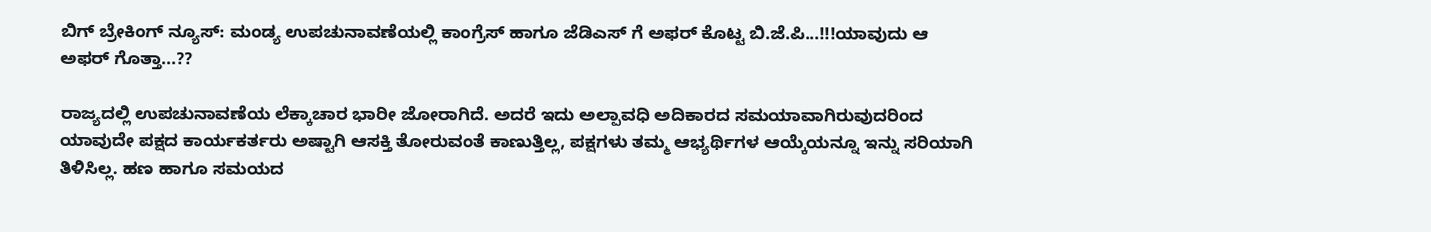ಬಿಗ್ ಬ್ರೇಕಿಂಗ್ ನ್ಯೂಸ್: ಮಂಡ್ಯ ಉಪಚುನಾವಣೆಯಲ್ಲಿ ಕಾಂಗ್ರೆಸ್ ಹಾಗೂ ಜೆಡಿಎಸ್ ಗೆ ಅಫರ್ ಕೊಟ್ಟ ಬಿ.ಜೆ.ಪಿ...!!!ಯಾವುದು ಆ ಅಫರ್ ಗೊತ್ತಾ...??

ರಾಜ್ಯದಲ್ಲಿ ಉಪಚುನಾವಣೆಯ ಲೆಕ್ಕಾಚಾರ ಭಾರೀ ಜೋರಾಗಿದೆ. ಅದರೆ ಇದು ಅಲ್ಪಾವಧಿ ಅದಿಕಾರದ ಸಮಯಾವಾಗಿರುವುದರಿಂದ ಯಾವುದೇ ಪಕ್ಷದ ಕಾರ್ಯಕರ್ತರು ಅಷ್ಟಾಗಿ ಆಸಕ್ತಿ ತೋರುವಂತೆ ಕಾಣುತ್ತಿಲ್ಲ, ಪಕ್ಷಗಳು ತಮ್ಮ ಆಭ್ಯರ್ಥಿಗಳ ಆಯ್ಕೆಯನ್ನೂ ಇನ್ನು ಸರಿಯಾಗಿ ತಿಳಿಸಿಲ್ಲ. ಹಣ ಹಾಗೂ ಸಮಯದ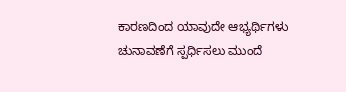ಕಾರಣದಿಂದ ಯಾವುದೇ ಆಭ್ಯರ್ಥಿಗಳು ಚುನಾವಣೆಗೆ ಸ್ಪರ್ಧಿಸಲು ಮುಂದೆ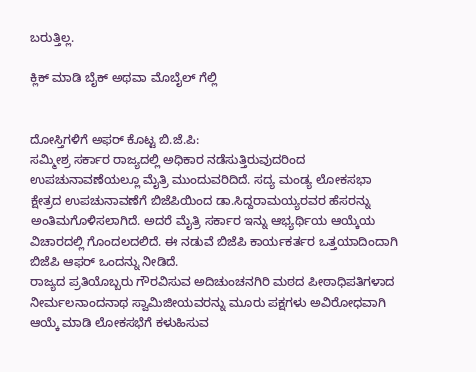ಬರುತ್ತಿಲ್ಲ.

ಕ್ಲಿಕ್ ಮಾಡಿ ಬೈಕ್ ಅಥವಾ ಮೊಬೈಲ್ ಗೆಲ್ಲಿ


ದೋಸ್ತಿಗಳಿಗೆ ಅಫರ್ ಕೊಟ್ಟ ಬಿ.ಜೆ.ಪಿ:
ಸಮ್ಮೀಶ್ರ ಸರ್ಕಾರ ರಾಜ್ಯದಲ್ಲಿ ಅಧಿಕಾರ ನಡೆಸುತ್ತಿರುವುದರಿಂದ ಉಪಚುನಾವಣೆಯಲ್ಲೂ ಮೈತ್ರಿ ಮುಂದುವರಿದಿದೆ. ಸದ್ಯ ಮಂಡ್ಯ ಲೋಕಸಭಾ ಕ್ಷೇತ್ರದ ಉಪಚುನಾವಣೆಗೆ ಬಿಜೆಪಿಯಿಂದ ಡಾ.ಸಿದ್ದರಾಮಯ್ಯರವರ ಹೆಸರನ್ನು ಅಂತಿಮಗೊಳಿಸಲಾಗಿದೆ. ಅದರೆ ಮೈತ್ರಿ ಸರ್ಕಾರ ಇನ್ನು ಆಭ್ಯರ್ಥಿಯ ಆಯ್ಕೆಯ ವಿಚಾರದಲ್ಲಿ ಗೊಂದಲದಲಿದೆ. ಈ ನಡುವೆ ಬಿಜೆಪಿ ಕಾರ್ಯಕರ್ತರ ಒತ್ತಯಾದಿಂದಾಗಿ ಬಿಜೆಪಿ ಆಫರ್ ಒಂದನ್ನು ನೀಡಿದೆ.
ರಾಜ್ಯದ ಪ್ರತಿಯೊಬ್ಬರು ಗೌರವಿಸುವ ಅದಿಚುಂಚನಗಿರಿ ಮಠದ ಪೀಠಾಧಿಪತಿಗಳಾದ ನೀರ್ಮಲನಾಂದನಾಥ ಸ್ವಾಮಿಜೀಯವರನ್ನು ಮೂರು ಪಕ್ಷಗಳು ಅವಿರೋಧವಾಗಿ ಆಯ್ಕೆ ಮಾಡಿ ಲೋಕಸಭೆಗೆ ಕಳುಹಿಸುವ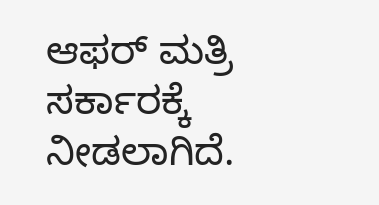ಆಫರ್ ಮತ್ರಿ ಸರ್ಕಾರಕ್ಕೆ ನೀಡಲಾಗಿದೆ.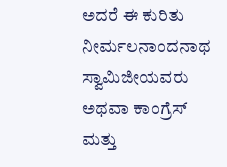ಅದರೆ ಈ ಕುರಿತು ನೀರ್ಮಲನಾಂದನಾಥ ಸ್ವಾಮಿಜೀಯವರು ಅಥವಾ ಕಾಂಗ್ರೆಸ್ ಮತ್ತು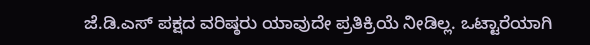ಜೆ.ಡಿ.ಎಸ್ ಪಕ್ಷದ ವರಿಷ್ಠರು ಯಾವುದೇ ಪ್ರತಿಕ್ರಿಯೆ ನೀಡಿಲ್ಲ. ಒಟ್ಟಾರೆಯಾಗಿ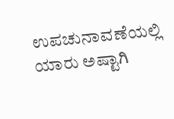ಉಪಚುನಾವಣೆಯಲ್ಲಿ ಯಾರು ಅಷ್ಟಾಗಿ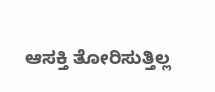ಆಸಕ್ತಿ ತೋರಿಸುತ್ತಿಲ್ಲ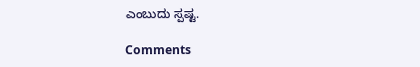ಎಂಬುದು ಸ್ಪಷ್ಟ.

Comments